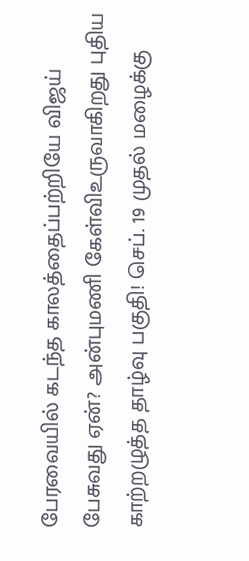பேரவையில் கடந்த காலத்தைப்பற்றியே விஜய் பேசுவது ஏன்? அன்புமணி கேள்விஉருவாகிறது புதிய காற்றழுத்த தாழ்வு பகுதி! செப். 19 முதல் மழைக்கு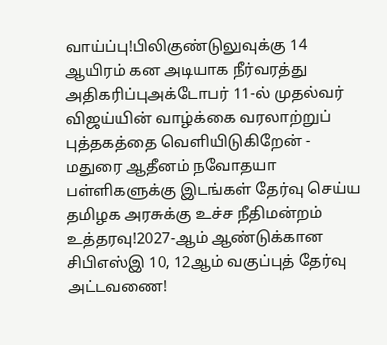வாய்ப்பு!பிலிகுண்டுலுவுக்கு 14 ஆயிரம் கன அடியாக நீர்வரத்து அதிகரிப்புஅக்டோபர் 11-ல் முதல்வர் விஜய்யின் வாழ்க்கை வரலாற்றுப் புத்தகத்தை வெளியிடுகிறேன் - மதுரை ஆதீனம் நவோதயா பள்ளிகளுக்கு இடங்கள் தேர்வு செய்ய தமிழக அரசுக்கு உச்ச நீதிமன்றம் உத்தரவு!2027-ஆம் ஆண்டுக்கான சிபிஎஸ்இ 10, 12ஆம் வகுப்புத் தேர்வு அட்டவணை!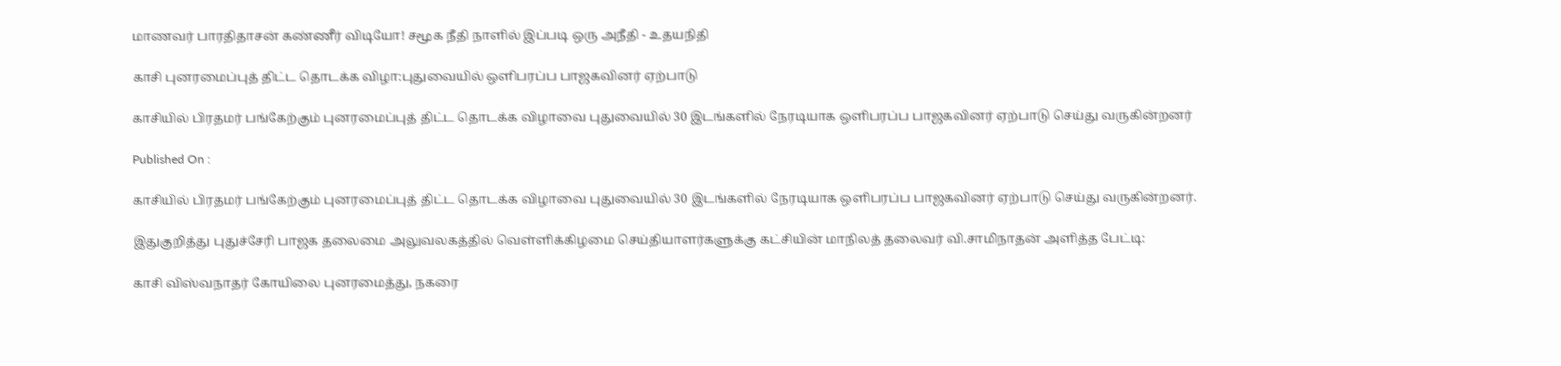மாணவர் பாரதிதாசன் கண்ணீர் விடியோ! சமூக நீதி நாளில் இப்படி ஒரு அநீதி - உதயநிதி

காசி புனரமைப்புத் திட்ட தொடக்க விழா:புதுவையில் ஒளிபரப்ப பாஜகவினர் ஏற்பாடு

காசியில் பிரதமர் பங்கேற்கும் புனரமைப்புத் திட்ட தொடக்க விழாவை புதுவையில் 30 இடங்களில் நேரடியாக ஒளிபரப்ப பாஜகவினர் ஏற்பாடு செய்து வருகின்றனர்

Published On :

காசியில் பிரதமர் பங்கேற்கும் புனரமைப்புத் திட்ட தொடக்க விழாவை புதுவையில் 30 இடங்களில் நேரடியாக ஒளிபரப்ப பாஜகவினர் ஏற்பாடு செய்து வருகின்றனர்.

இதுகுறித்து புதுச்சேரி பாஜக தலைமை அலுவலகத்தில் வெள்ளிக்கிழமை செய்தியாளர்களுக்கு கட்சியின் மாநிலத் தலைவர் வி.சாமிநாதன் அளித்த பேட்டி:

காசி விஸ்வநாதர் கோயிலை புனரமைத்து, நகரை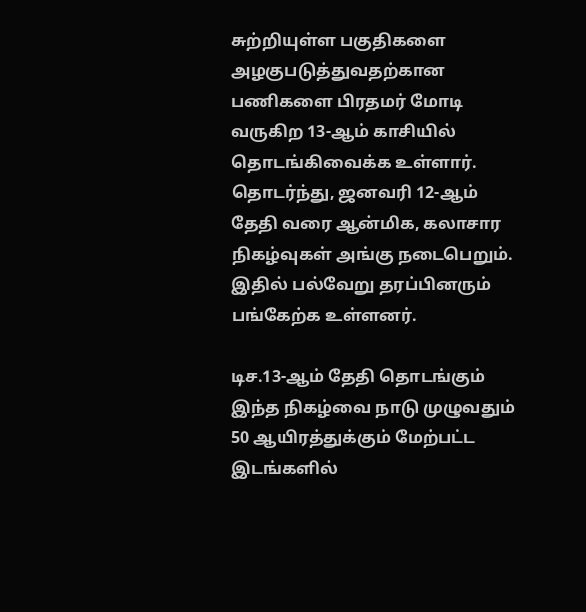சுற்றியுள்ள பகுதிகளை அழகுபடுத்துவதற்கான பணிகளை பிரதமர் மோடி வருகிற 13-ஆம் காசியில் தொடங்கிவைக்க உள்ளார். தொடர்ந்து, ஜனவரி 12-ஆம் தேதி வரை ஆன்மிக, கலாசார நிகழ்வுகள் அங்கு நடைபெறும். இதில் பல்வேறு தரப்பினரும் பங்கேற்க உள்ளனர்.

டிச.13-ஆம் தேதி தொடங்கும் இந்த நிகழ்வை நாடு முழுவதும் 50 ஆயிரத்துக்கும் மேற்பட்ட இடங்களில்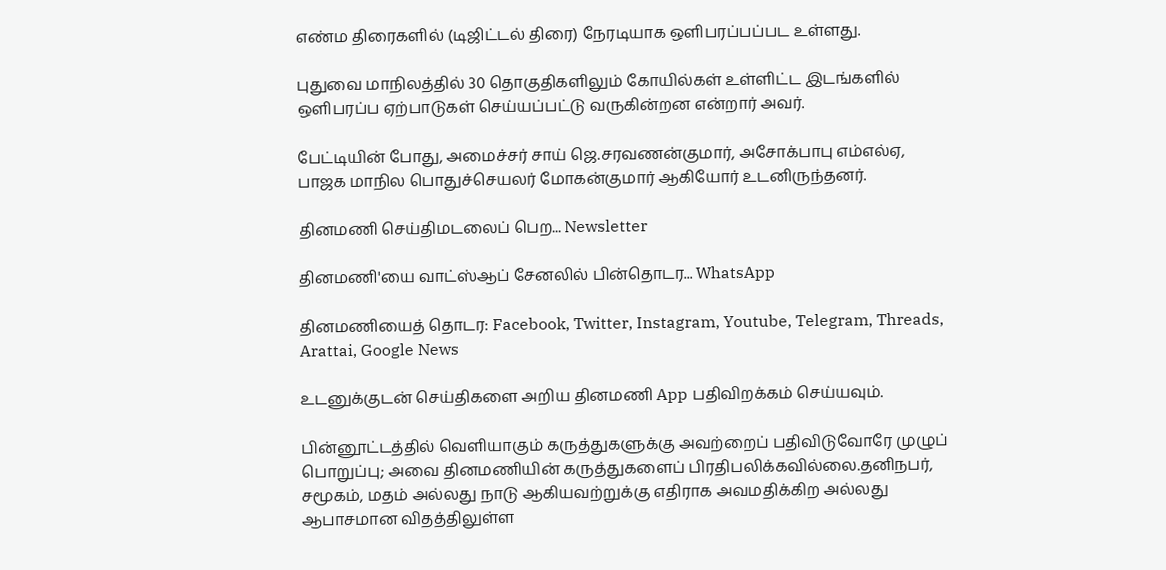எண்ம திரைகளில் (டிஜிட்டல் திரை) நேரடியாக ஒளிபரப்பப்பட உள்ளது.

புதுவை மாநிலத்தில் 30 தொகுதிகளிலும் கோயில்கள் உள்ளிட்ட இடங்களில் ஒளிபரப்ப ஏற்பாடுகள் செய்யப்பட்டு வருகின்றன என்றார் அவர்.

பேட்டியின் போது, அமைச்சர் சாய் ஜெ.சரவணன்குமார், அசோக்பாபு எம்எல்ஏ, பாஜக மாநில பொதுச்செயலர் மோகன்குமார் ஆகியோர் உடனிருந்தனர்.

தினமணி செய்திமடலைப் பெற... Newsletter

தினமணி'யை வாட்ஸ்ஆப் சேனலில் பின்தொடர... WhatsApp

தினமணியைத் தொடர: Facebook, Twitter, Instagram, Youtube, Telegram, Threads, Arattai, Google News

உடனுக்குடன் செய்திகளை அறிய தினமணி App பதிவிறக்கம் செய்யவும்.

பின்னூட்டத்தில் வெளியாகும் கருத்துகளுக்கு அவற்றைப் பதிவிடுவோரே முழுப் பொறுப்பு; அவை தினமணியின் கருத்துகளைப் பிரதிபலிக்கவில்லை.தனிநபர், சமூகம், மதம் அல்லது நாடு ஆகியவற்றுக்கு எதிராக அவமதிக்கிற அல்லது ஆபாசமான விதத்திலுள்ள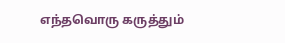எந்தவொரு கருத்தும்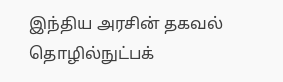இந்திய அரசின் தகவல் தொழில்நுட்பக்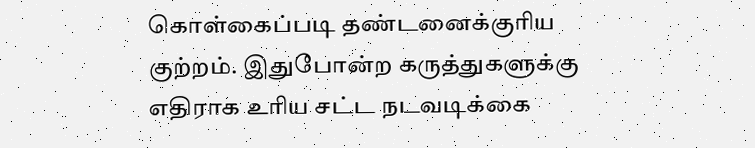கொள்கைப்படி தண்டனைக்குரிய குற்றம். இதுபோன்ற கருத்துகளுக்கு எதிராக உரிய சட்ட நடவடிக்கை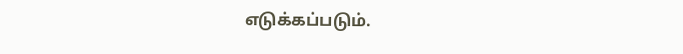எடுக்கப்படும்.